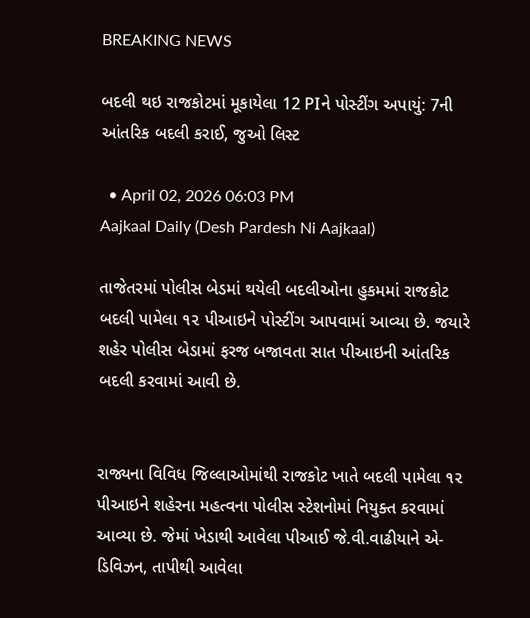BREAKING NEWS

બદલી થઇ રાજકોટમાં મૂકાયેલા 12 PIને પોસ્ટીંગ અપાયું: 7ની આંતરિક બદલી કરાઈ, જુઓ લિસ્ટ

  • April 02, 2026 06:03 PM
Aajkaal Daily (Desh Pardesh Ni Aajkaal)

તાજેતરમાં પોલીસ બેડમાં થયેલી બદલીઓના હુકમમાં રાજકોટ બદલી પામેલા ૧૨ પીઆઇને પોસ્ટીંગ આપવામાં આવ્યા છે. જયારે શહેર પોલીસ બેડામાં ફરજ બજાવતા સાત પીઆઇની આંતરિક બદલી કરવામાં આવી છે.


રાજ્યના વિવિધ જિલ્લાઓમાંથી રાજકોટ ખાતે બદલી પામેલા ૧૨ પીઆઇને શહેરના મહત્વના પોલીસ સ્ટેશનોમાં નિયુક્ત કરવામાં આવ્યા છે. જેમાં ખેડાથી આવેલા પીઆઈ જે.વી.વાઢીયાને એ-ડિવિઝન, તાપીથી આવેલા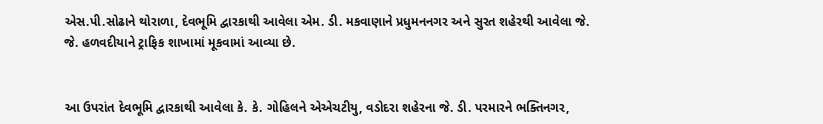એસ.પી.સોઢાને થોરાળા, દેવભૂમિ દ્વારકાથી આવેલા એમ. ડી. મકવાણાને પ્રધુમનનગર અને સુરત શહેરથી આવેલા જે. જે. હળવદીયાને ટ્રાફિક શાખામાં મૂકવામાં આવ્યા છે.


આ ઉપરાંત દેવભૂમિ દ્વારકાથી આવેલા કે. કે. ગોહિલને એએચટીયુ, વડોદરા શહેરના જે. ડી. પરમારને ભક્તિનગર,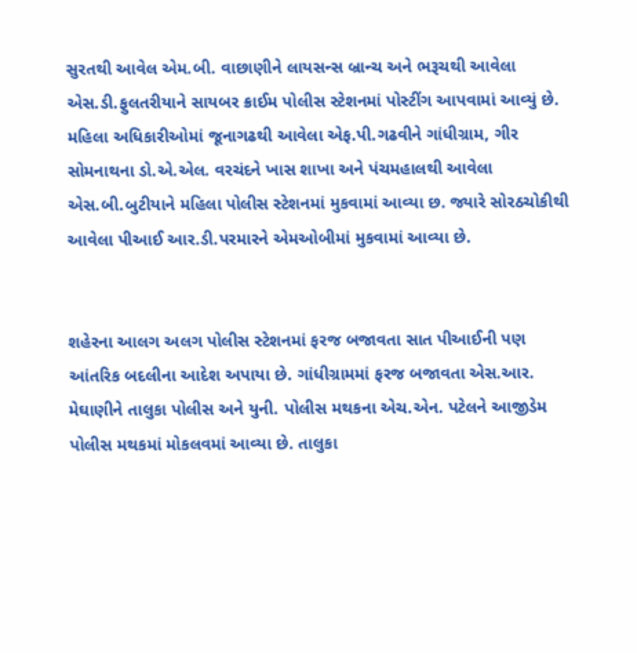સુરતથી આવેલ એમ.બી. વાછાણીને લાયસન્સ બ્રાન્ચ અને ભરૂચથી આવેલા એસ.ડી.ફુલતરીયાને સાયબર ક્રાઈમ પોલીસ સ્ટેશનમાં પોસ્ટીંગ આપવામાં આવ્યું છે. મહિલા અધિકારીઓમાં જૂનાગઢથી આવેલા એફ.પી.ગઢવીને ગાંધીગ્રામ, ગીર સોમનાથના ડો.એ.એલ. વરચંદને ખાસ શાખા અને પંચમહાલથી આવેલા એસ.બી.બુટીયાને મહિલા પોલીસ સ્ટેશનમાં મુકવામાં આવ્યા છ. જ્યારે સોરઠચોકીથી આવેલા પીઆઈ આર.ડી.પરમારને એમઓબીમાં મુકવામાં આવ્યા છે.


શહેરના આલગ અલગ પોલીસ સ્ટેશનમાં ફરજ બજાવતા સાત પીઆઈની પણ આંતરિક બદલીના આદેશ અપાયા છે. ગાંધીગ્રામમાં ફરજ બજાવતા એસ.આર. મેઘાણીને તાલુકા પોલીસ અને યુની. પોલીસ મથકના એચ.એન. પટેલને આજીડેમ પોલીસ મથકમાં મોકલવમાં આવ્યા છે. તાલુકા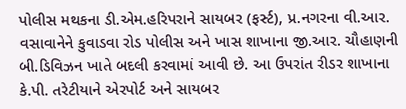પોલીસ મથકના ડી.એમ.હરિપરાને સાયબર (ફર્સ્ટ), પ્ર.નગરના વી.આર. વસાવાનેને કુવાડવા રોડ પોલીસ અને ખાસ શાખાના જી.આર. ચૌહાણની બી.ડિવિઝન ખાતે બદલી કરવામાં આવી છે. આ ઉપરાંત રીડર શાખાના કે.પી. તરેટીયાને એરપોર્ટ અને સાયબર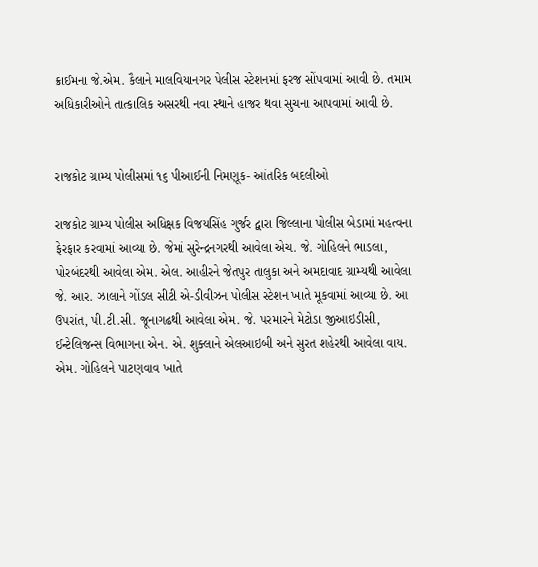ક્રાઈમના જે.એમ. કૈલાને માલવિયાનગર પેલીસ સ્ટેશનમાં ફરજ સોંપવામાં આવી છે. તમામ અધિકારીઓને તાત્કાલિક અસરથી નવા સ્થાને હાજર થવા સુચના આપવામાં આવી છે.


રાજકોટ ગ્રામ્ય પોલીસમાં ૧૬ પીઆઈની નિમણૂક- આંતરિક બદલીઓ

રાજકોટ ગ્રામ્ય પોલીસ અધિક્ષક વિજયસિંહ ગુર્જર દ્વારા જિલ્લાના પોલીસ બેડામાં મહત્વના ફેરફાર કરવામાં આવ્યા છે. જેમાં સુરેન્દ્રનગરથી આવેલા એચ. જે. ગોહિલને ભાડલા, પોરબંદરથી આવેલા એમ. એલ. આહીરને જેતપુર તાલુકા અને અમદાવાદ ગ્રામ્યથી આવેલા જે. આર. ઝાલાને ગોંડલ સીટી એ-ડીવીઝન પોલીસ સ્ટેશન ખાતે મૂકવામાં આવ્યા છે. આ ઉપરાંત, પી.ટી.સી. જૂનાગઢથી આવેલા એમ. જે. પરમારને મેટોડા જીઆઇડીસી, ઈન્ટેલિજન્સ વિભાગના એન. એ. શુક્લાને એલઆઇબી અને સુરત શહેરથી આવેલા વાય. એમ. ગોહિલને પાટણવાવ ખાતે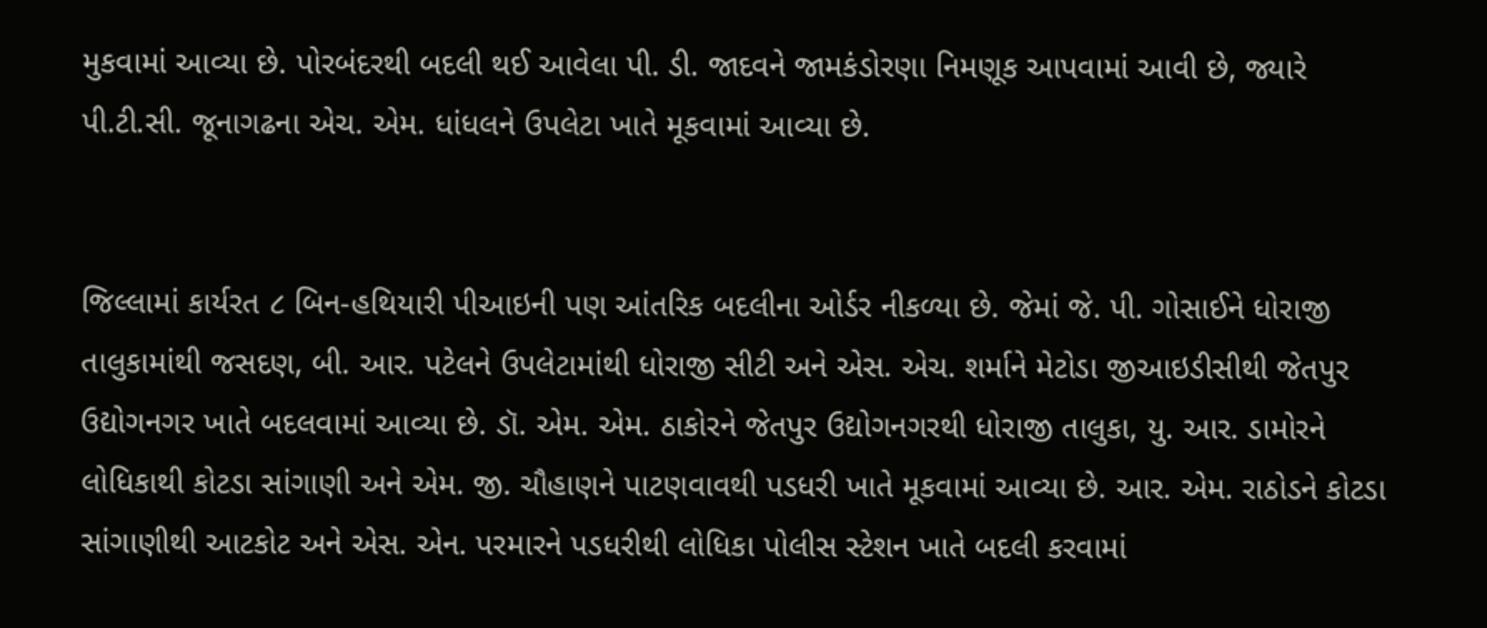મુકવામાં આવ્યા છે. પોરબંદરથી બદલી થઈ આવેલા પી. ડી. જાદવને જામકંડોરણા નિમણૂક આપવામાં આવી છે, જ્યારે પી.ટી.સી. જૂનાગઢના એચ. એમ. ધાંધલને ઉપલેટા ખાતે મૂકવામાં આવ્યા છે.


જિલ્લામાં કાર્યરત ૮ બિન-હથિયારી પીઆઇની પણ આંતરિક બદલીના ઓર્ડર નીકળ્યા છે. જેમાં જે. પી. ગોસાઈને ધોરાજી તાલુકામાંથી જસદણ, બી. આર. પટેલને ઉપલેટામાંથી ધોરાજી સીટી અને એસ. એચ. શર્માને મેટોડા જીઆઇડીસીથી જેતપુર ઉદ્યોગનગર ખાતે બદલવામાં આવ્યા છે. ડૉ. એમ. એમ. ઠાકોરને જેતપુર ઉદ્યોગનગરથી ધોરાજી તાલુકા, યુ. આર. ડામોરને લોધિકાથી કોટડા સાંગાણી અને એમ. જી. ચૌહાણને પાટણવાવથી પડધરી ખાતે મૂકવામાં આવ્યા છે. આર. એમ. રાઠોડને કોટડા સાંગાણીથી આટકોટ અને એસ. એન. પરમારને પડધરીથી લોધિકા પોલીસ સ્ટેશન ખાતે બદલી કરવામાં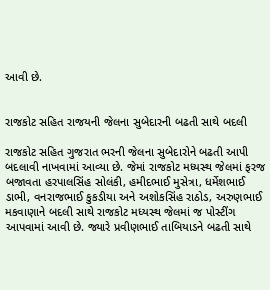આવી છે.


રાજકોટ સહિત રાજયની જેલના સુબેદારની બઢતી સાથે બદલી

રાજકોટ સહિત ગુજરાત ભરની જેલના સુબેદારોને બઢતી આપી બદલાવી નાખવામાં આવ્યા છે. જેમાં રાજકોટ મધ્યસ્થ જેલમાં ફરજ બજાવતા હરપાલસિંહ સોલંકી, હમીદભાઈ મુસેત્રા, ધર્મેશભાઈ ડાભી, વનરાજભાઈ કુકડીયા અને અશોકસિંહ રાઠોડ, અરુણભાઈ મકવાણાને બદલી સાથે રાજકોટ મધ્યસ્થ જેલમાં જ પોસ્ટીંગ આપવામાં આવી છે. જ્યારે પ્રવીણભાઈ તાબિયાડને બઢતી સાથે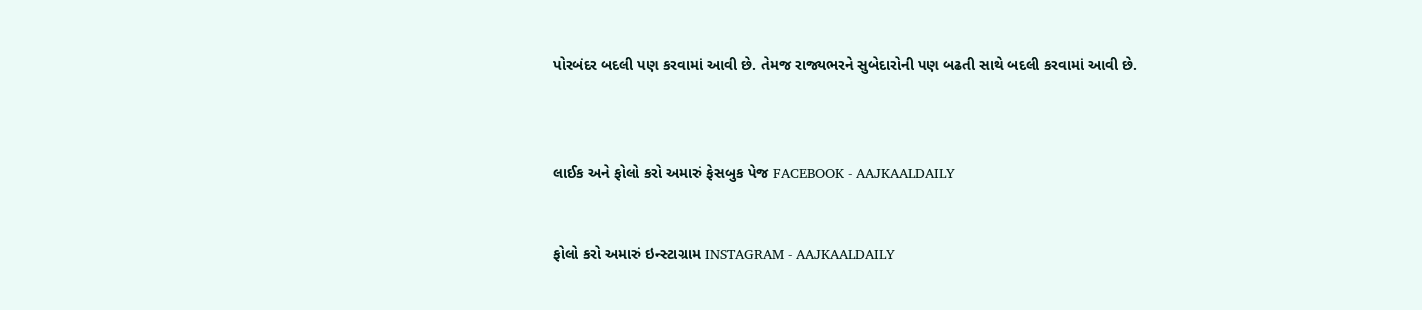પોરબંદર બદલી પણ કરવામાં આવી છે. તેમજ રાજ્યભરને સુબેદારોની પણ બઢતી સાથે બદલી કરવામાં આવી છે.



લાઈક અને ફોલો કરો અમારું ફેસબુક પેજ FACEBOOK - AAJKAALDAILY


ફોલો કરો અમારું ઇન્સ્ટાગ્રામ INSTAGRAM - AAJKAALDAILY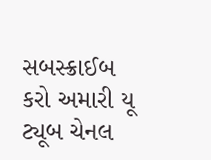સબસ્ક્રાઈબ કરો અમારી યૂ ટ્યૂબ ચેનલ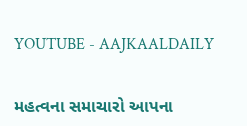YOUTUBE - AAJKAALDAILY


મહત્વના સમાચારો આપના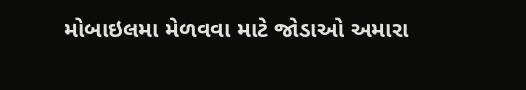મોબાઇલમા મેળવવા માટે જોડાઓ અમારા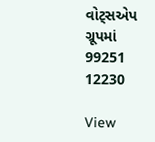વોટ્સએપ ગ્રૂપમાં  99251 12230

View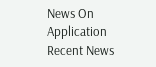News On Application
Recent News